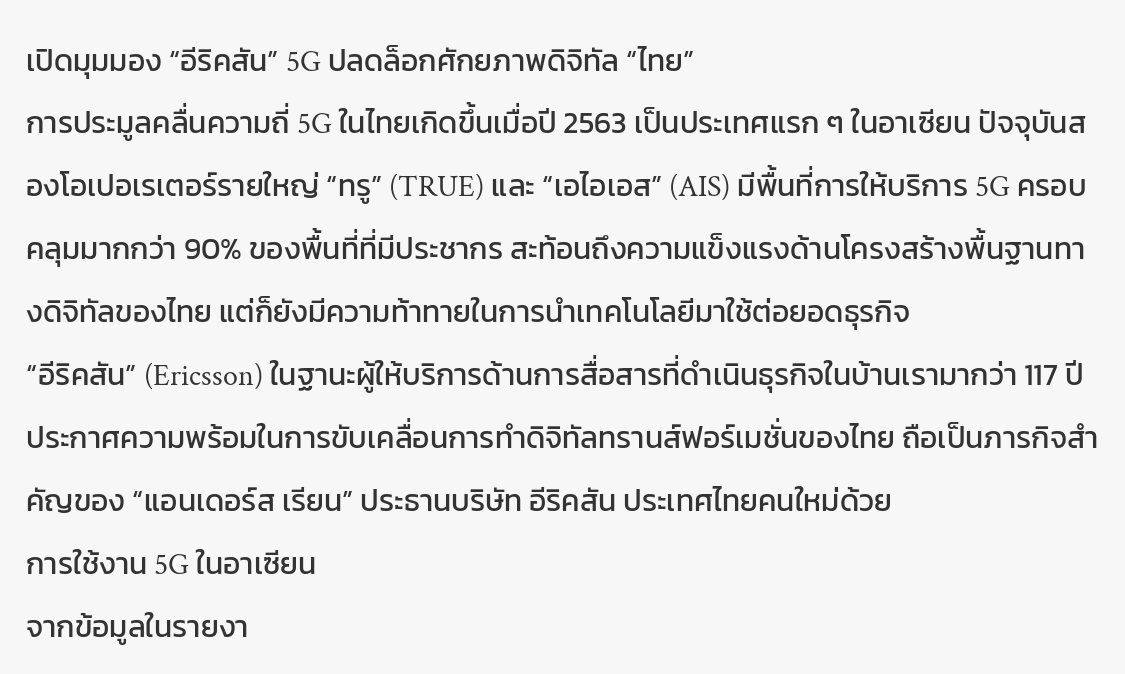เปิดมุมมอง “อีริคสัน” 5G ปลดล็อกศักยภาพดิจิทัล “ไทย”
การประมูลคลื่นความถี่ 5G ในไทยเกิดขึ้นเมื่อปี 2563 เป็นประเทศแรก ๆ ในอาเซียน ปัจจุบันสองโอเปอเรเตอร์รายใหญ่ “ทรู” (TRUE) และ “เอไอเอส” (AIS) มีพื้นที่การให้บริการ 5G ครอบคลุมมากกว่า 90% ของพื้นที่ที่มีประชากร สะท้อนถึงความแข็งแรงด้านโครงสร้างพื้นฐานทางดิจิทัลของไทย แต่ก็ยังมีความท้าทายในการนำเทคโนโลยีมาใช้ต่อยอดธุรกิจ
“อีริคสัน” (Ericsson) ในฐานะผู้ให้บริการด้านการสื่อสารที่ดำเนินธุรกิจในบ้านเรามากว่า 117 ปี ประกาศความพร้อมในการขับเคลื่อนการทำดิจิทัลทรานส์ฟอร์เมชั่นของไทย ถือเป็นภารกิจสำคัญของ “แอนเดอร์ส เรียน” ประธานบริษัท อีริคสัน ประเทศไทยคนใหม่ด้วย
การใช้งาน 5G ในอาเซียน
จากข้อมูลในรายงา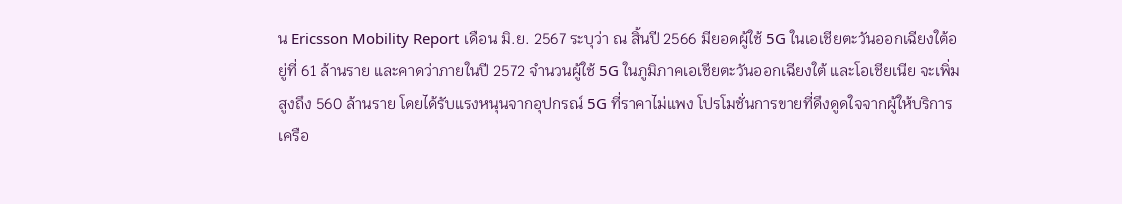น Ericsson Mobility Report เดือน มิ.ย. 2567 ระบุว่า ณ สิ้นปี 2566 มียอดผู้ใช้ 5G ในเอเชียตะวันออกเฉียงใต้อยู่ที่ 61 ล้านราย และคาดว่าภายในปี 2572 จำนวนผู้ใช้ 5G ในภูมิภาคเอเชียตะวันออกเฉียงใต้ และโอเชียเนีย จะเพิ่มสูงถึง 560 ล้านราย โดยได้รับแรงหนุนจากอุปกรณ์ 5G ที่ราคาไม่แพง โปรโมชั่นการขายที่ดึงดูดใจจากผู้ให้บริการเครือ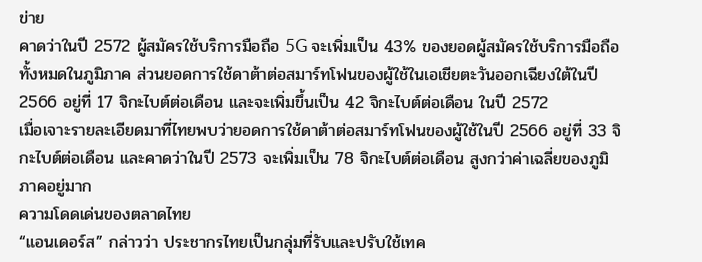ข่าย
คาดว่าในปี 2572 ผู้สมัครใช้บริการมือถือ 5G จะเพิ่มเป็น 43% ของยอดผู้สมัครใช้บริการมือถือทั้งหมดในภูมิภาค ส่วนยอดการใช้ดาต้าต่อสมาร์ทโฟนของผู้ใช้ในเอเชียตะวันออกเฉียงใต้ในปี 2566 อยู่ที่ 17 จิกะไบต์ต่อเดือน และจะเพิ่มขึ้นเป็น 42 จิกะไบต์ต่อเดือน ในปี 2572
เมื่อเจาะรายละเอียดมาที่ไทยพบว่ายอดการใช้ดาต้าต่อสมาร์ทโฟนของผู้ใช้ในปี 2566 อยู่ที่ 33 จิกะไบต์ต่อเดือน และคาดว่าในปี 2573 จะเพิ่มเป็น 78 จิกะไบต์ต่อเดือน สูงกว่าค่าเฉลี่ยของภูมิภาคอยู่มาก
ความโดดเด่นของตลาดไทย
“แอนเดอร์ส” กล่าวว่า ประชากรไทยเป็นกลุ่มที่รับและปรับใช้เทค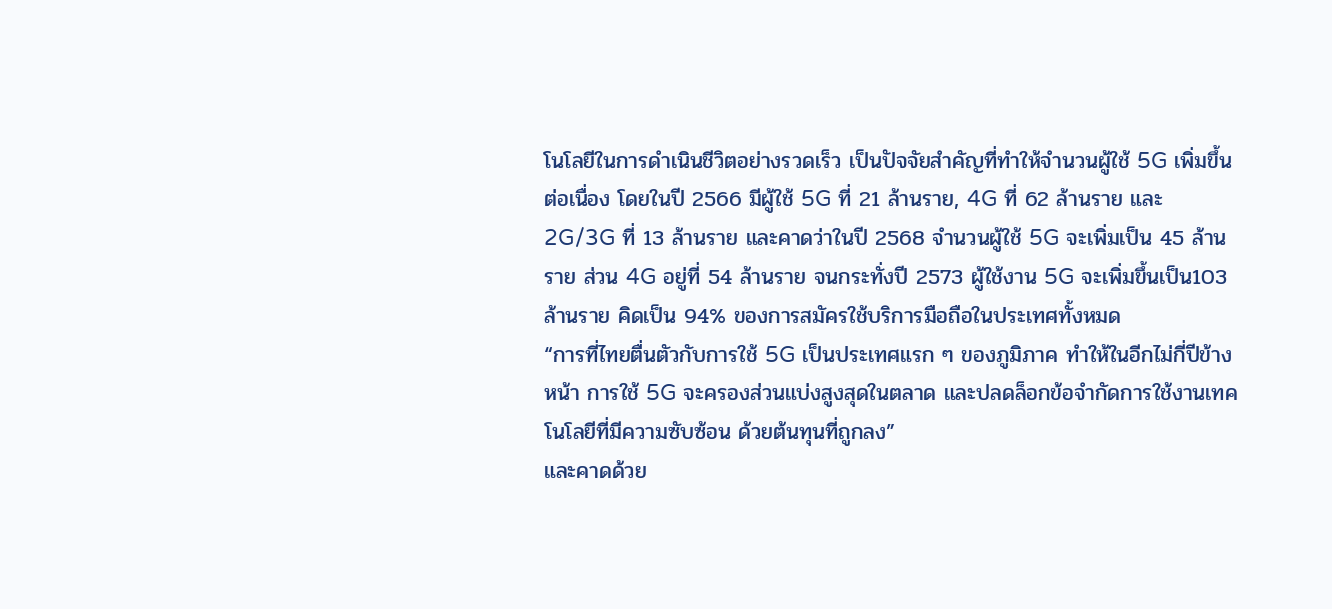โนโลยีในการดำเนินชีวิตอย่างรวดเร็ว เป็นปัจจัยสำคัญที่ทำให้จำนวนผู้ใช้ 5G เพิ่มขึ้นต่อเนื่อง โดยในปี 2566 มีผู้ใช้ 5G ที่ 21 ล้านราย, 4G ที่ 62 ล้านราย และ 2G/3G ที่ 13 ล้านราย และคาดว่าในปี 2568 จำนวนผู้ใช้ 5G จะเพิ่มเป็น 45 ล้านราย ส่วน 4G อยู่ที่ 54 ล้านราย จนกระทั่งปี 2573 ผู้ใช้งาน 5G จะเพิ่มขึ้นเป็น103 ล้านราย คิดเป็น 94% ของการสมัครใช้บริการมือถือในประเทศทั้งหมด
“การที่ไทยตื่นตัวกับการใช้ 5G เป็นประเทศแรก ๆ ของภูมิภาค ทำให้ในอีกไม่กี่ปีข้างหน้า การใช้ 5G จะครองส่วนแบ่งสูงสุดในตลาด และปลดล็อกข้อจำกัดการใช้งานเทคโนโลยีที่มีความซับซ้อน ด้วยต้นทุนที่ถูกลง”
และคาดด้วย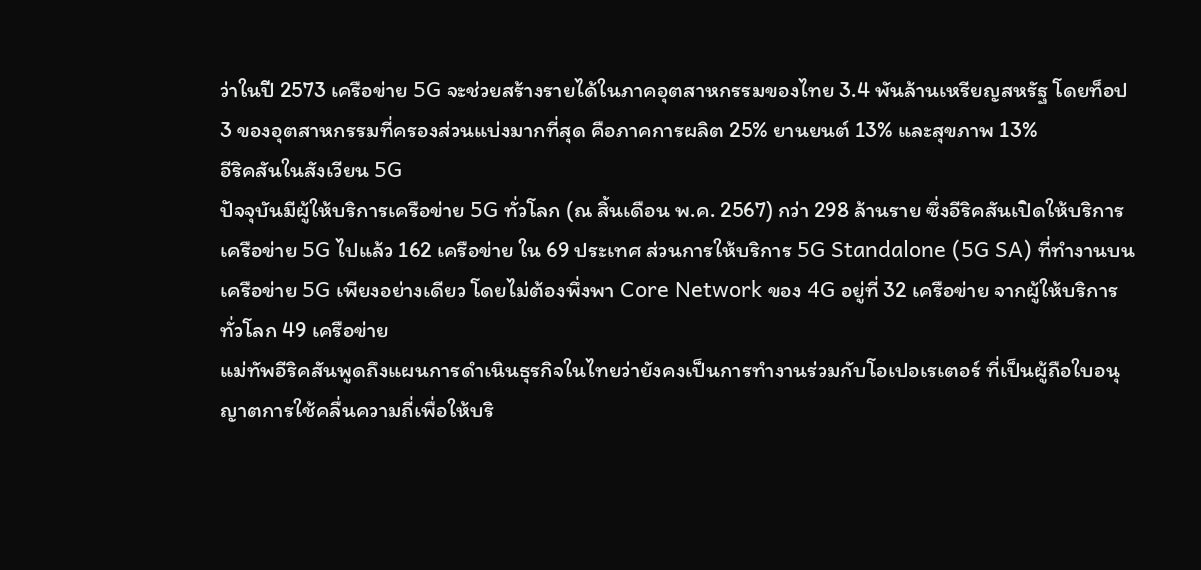ว่าในปี 2573 เครือข่าย 5G จะช่วยสร้างรายได้ในภาคอุตสาหกรรมของไทย 3.4 พันล้านเหรียญสหรัฐ โดยท็อป 3 ของอุตสาหกรรมที่ครองส่วนแบ่งมากที่สุด คือภาคการผลิต 25% ยานยนต์ 13% และสุขภาพ 13%
อีริคสันในสังเวียน 5G
ปัจจุบันมีผู้ให้บริการเครือข่าย 5G ทั่วโลก (ณ สิ้นเดือน พ.ค. 2567) กว่า 298 ล้านราย ซึ่งอีริคสันเปิดให้บริการเครือข่าย 5G ไปแล้ว 162 เครือข่าย ใน 69 ประเทศ ส่วนการให้บริการ 5G Standalone (5G SA) ที่ทำงานบนเครือข่าย 5G เพียงอย่างเดียว โดยไม่ต้องพึ่งพา Core Network ของ 4G อยู่ที่ 32 เครือข่าย จากผู้ให้บริการทั่วโลก 49 เครือข่าย
แม่ทัพอีริคสันพูดถึงแผนการดำเนินธุรกิจในไทยว่ายังคงเป็นการทำงานร่วมกับโอเปอเรเตอร์ ที่เป็นผู้ถือใบอนุญาตการใช้คลื่นความถี่เพื่อให้บริ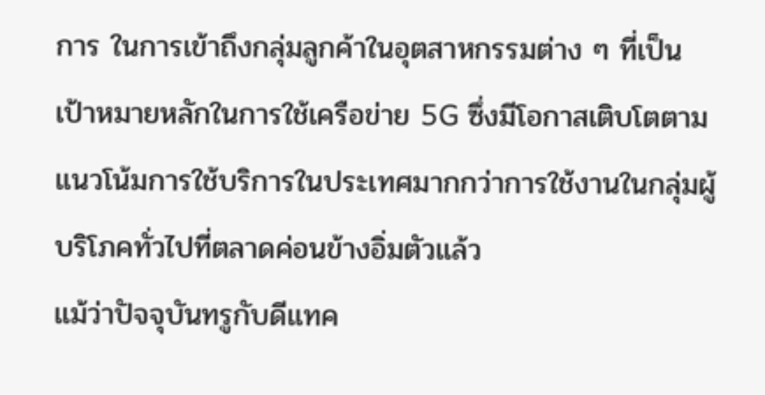การ ในการเข้าถึงกลุ่มลูกค้าในอุตสาหกรรมต่าง ๆ ที่เป็นเป้าหมายหลักในการใช้เครือข่าย 5G ซึ่งมีโอกาสเติบโตตามแนวโน้มการใช้บริการในประเทศมากกว่าการใช้งานในกลุ่มผู้บริโภคทั่วไปที่ตลาดค่อนข้างอิ่มตัวแล้ว
แม้ว่าปัจจุบันทรูกับดีแทค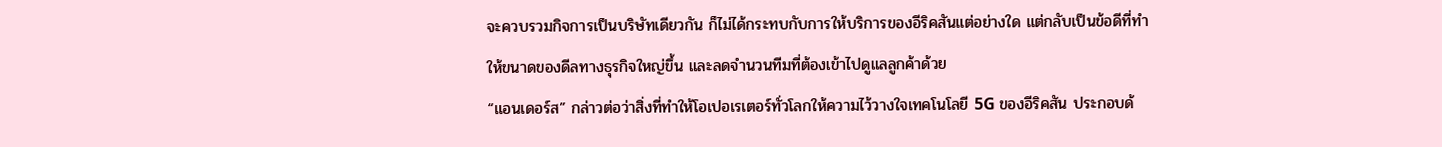จะควบรวมกิจการเป็นบริษัทเดียวกัน ก็ไม่ได้กระทบกับการให้บริการของอีริคสันแต่อย่างใด แต่กลับเป็นข้อดีที่ทำให้ขนาดของดีลทางธุรกิจใหญ่ขึ้น และลดจำนวนทีมที่ต้องเข้าไปดูแลลูกค้าด้วย
“แอนเดอร์ส” กล่าวต่อว่าสิ่งที่ทำให้โอเปอเรเตอร์ทั่วโลกให้ความไว้วางใจเทคโนโลยี 5G ของอีริคสัน ประกอบด้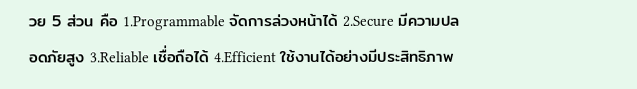วย 5 ส่วน คือ 1.Programmable จัดการล่วงหน้าได้ 2.Secure มีความปลอดภัยสูง 3.Reliable เชื่อถือได้ 4.Efficient ใช้งานได้อย่างมีประสิทธิภาพ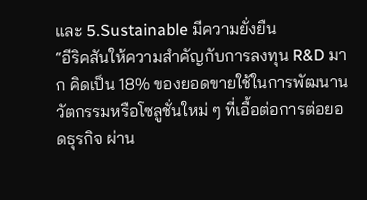และ 5.Sustainable มีความยั่งยืน
“อีริคสันให้ความสำคัญกับการลงทุน R&D มาก คิดเป็น 18% ของยอดขายใช้ในการพัฒนานวัตกรรมหรือโซลูชั่นใหม่ ๆ ที่เอื้อต่อการต่อยอดธุรกิจ ผ่าน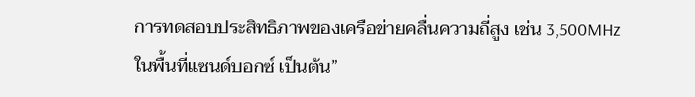การทดสอบประสิทธิภาพของเครือข่ายคลื่นความถี่สูง เช่น 3,500MHz ในพื้นที่แซนด์บอกซ์ เป็นต้น”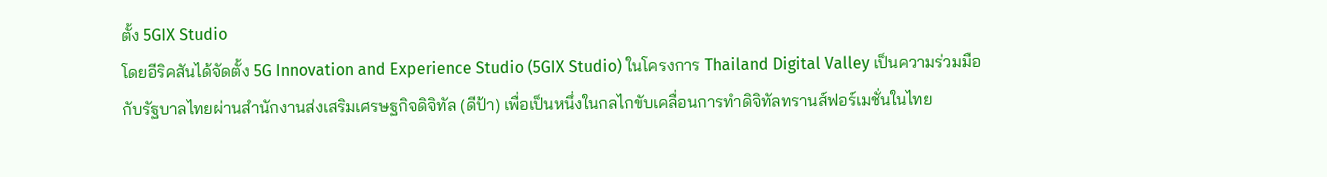ตั้ง 5GIX Studio
โดยอีริคสันได้จัดตั้ง 5G Innovation and Experience Studio (5GIX Studio) ในโครงการ Thailand Digital Valley เป็นความร่วมมือกับรัฐบาลไทยผ่านสำนักงานส่งเสริมเศรษฐกิจดิจิทัล (ดีป้า) เพื่อเป็นหนึ่งในกลไกขับเคลื่อนการทำดิจิทัลทรานส์ฟอร์เมชั่นในไทย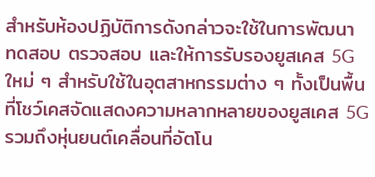สำหรับห้องปฏิบัติการดังกล่าวจะใช้ในการพัฒนา ทดสอบ ตรวจสอบ และให้การรับรองยูสเคส 5G ใหม่ ๆ สำหรับใช้ในอุตสาหกรรมต่าง ๆ ทั้งเป็นพื้นที่โชว์เคสจัดแสดงความหลากหลายของยูสเคส 5G รวมถึงหุ่นยนต์เคลื่อนที่อัตโน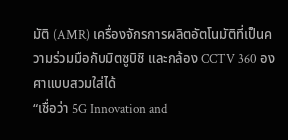มัติ (AMR) เครื่องจักรการผลิตอัตโนมัติที่เป็นความร่วมมือกับมิตซูบิชิ และกล้อง CCTV 360 องศาแบบสวมใส่ได้
“เชื่อว่า 5G Innovation and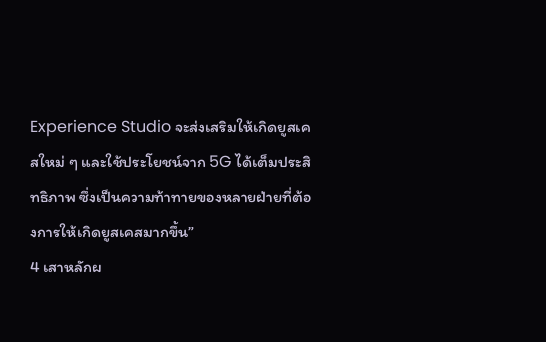Experience Studio จะส่งเสริมให้เกิดยูสเคสใหม่ ๆ และใช้ประโยชน์จาก 5G ได้เต็มประสิทธิภาพ ซึ่งเป็นความท้าทายของหลายฝ่ายที่ต้องการให้เกิดยูสเคสมากขึ้น”
4 เสาหลักผ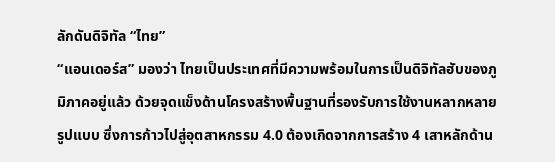ลักดันดิจิทัล “ไทย”
“แอนเดอร์ส” มองว่า ไทยเป็นประเทศที่มีความพร้อมในการเป็นดิจิทัลฮับของภูมิภาคอยู่แล้ว ด้วยจุดแข็งด้านโครงสร้างพื้นฐานที่รองรับการใช้งานหลากหลายรูปแบบ ซึ่งการก้าวไปสู่อุตสาหกรรม 4.0 ต้องเกิดจากการสร้าง 4 เสาหลักด้าน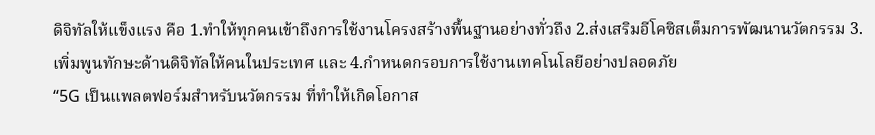ดิจิทัลให้แข็งแรง คือ 1.ทำให้ทุกคนเข้าถึงการใช้งานโครงสร้างพื้นฐานอย่างทั่วถึง 2.ส่งเสริมอีโคซิสเต็มการพัฒนานวัตกรรม 3.เพิ่มพูนทักษะด้านดิจิทัลให้คนในประเทศ และ 4.กำหนดกรอบการใช้งานเทคโนโลยีอย่างปลอดภัย
“5G เป็นแพลตฟอร์มสำหรับนวัตกรรม ที่ทำให้เกิดโอกาส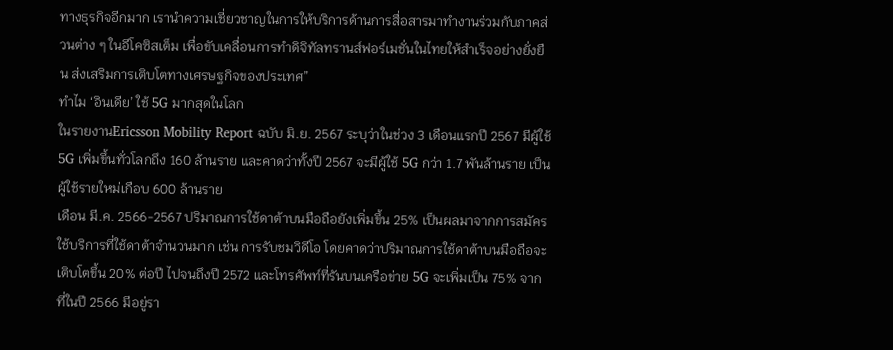ทางธุรกิจอีกมาก เรานำความเชี่ยวชาญในการให้บริการด้านการสื่อสารมาทำงานร่วมกับภาคส่วนต่าง ๆ ในอีโคซิสเต็ม เพื่อขับเคลื่อนการทำดิจิทัลทรานส์ฟอร์เมชั่นในไทยให้สำเร็จอย่างยั่งยืน ส่งเสริมการเติบโตทางเศรษฐกิจของประเทศ”
ทำไม ‘อินเดีย’ ใช้ 5G มากสุดในโลก
ในรายงานEricsson Mobility Report ฉบับ มิ.ย. 2567 ระบุว่าในช่วง 3 เดือนแรกปี 2567 มีผู้ใช้ 5G เพิ่มขึ้นทั่วโลกถึง 160 ล้านราย และคาดว่าทั้งปี 2567 จะมีผู้ใช้ 5G กว่า 1.7 พันล้านราย เป็นผู้ใช้รายใหม่เกือบ 600 ล้านราย
เดือน มี.ค. 2566-2567 ปริมาณการใช้ดาต้าบนมือถือยังเพิ่มขึ้น 25% เป็นผลมาจากการสมัครใช้บริการที่ใช้ดาต้าจำนวนมาก เช่น การรับชมวิดีโอ โดยคาดว่าปริมาณการใช้ดาต้าบนมือถือจะเติบโตขึ้น 20% ต่อปี ไปจนถึงปี 2572 และโทรศัพท์ที่รันบนเครือข่าย 5G จะเพิ่มเป็น 75% จากที่ในปี 2566 มีอยู่รา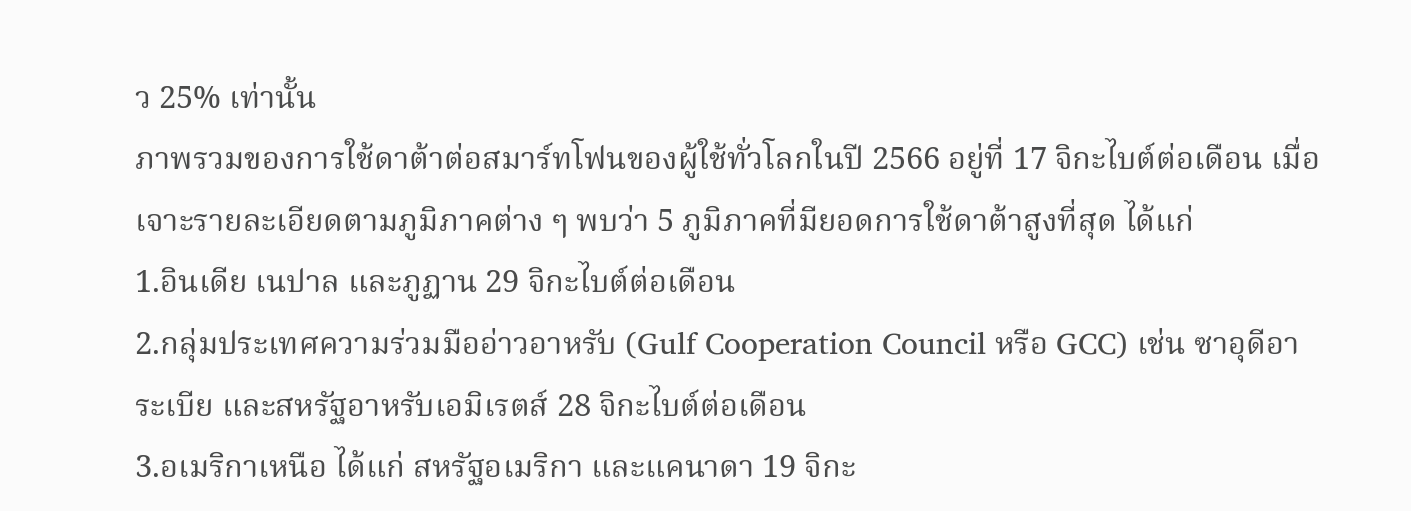ว 25% เท่านั้น
ภาพรวมของการใช้ดาต้าต่อสมาร์ทโฟนของผู้ใช้ทั่วโลกในปี 2566 อยู่ที่ 17 จิกะไบต์ต่อเดือน เมื่อเจาะรายละเอียดตามภูมิภาคต่าง ๆ พบว่า 5 ภูมิภาคที่มียอดการใช้ดาต้าสูงที่สุด ได้แก่
1.อินเดีย เนปาล และภูฏาน 29 จิกะไบต์ต่อเดือน
2.กลุ่มประเทศความร่วมมืออ่าวอาหรับ (Gulf Cooperation Council หรือ GCC) เช่น ซาอุดีอาระเบีย และสหรัฐอาหรับเอมิเรตส์ 28 จิกะไบต์ต่อเดือน
3.อเมริกาเหนือ ได้แก่ สหรัฐอเมริกา และแคนาดา 19 จิกะ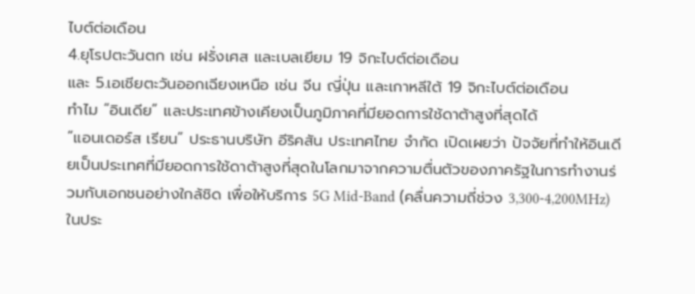ไบต์ต่อเดือน
4.ยุโรปตะวันตก เช่น ฝรั่งเศส และเบลเยียม 19 จิกะไบต์ต่อเดือน
และ 5.เอเชียตะวันออกเฉียงเหนือ เช่น จีน ญี่ปุ่น และเกาหลีใต้ 19 จิกะไบต์ต่อเดือน
ทำไม “อินเดีย” และประเทศข้างเคียงเป็นภูมิภาคที่มียอดการใช้ดาต้าสูงที่สุดได้
“แอนเดอร์ส เรียน” ประธานบริษัท อีริคสัน ประเทศไทย จำกัด เปิดเผยว่า ปัจจัยที่ทำให้อินเดียเป็นประเทศที่มียอดการใช้ดาต้าสูงที่สุดในโลกมาจากความตื่นตัวของภาครัฐในการทำงานร่วมกับเอกชนอย่างใกล้ชิด เพื่อให้บริการ 5G Mid-Band (คลื่นความถี่ช่วง 3,300-4,200MHz) ในประ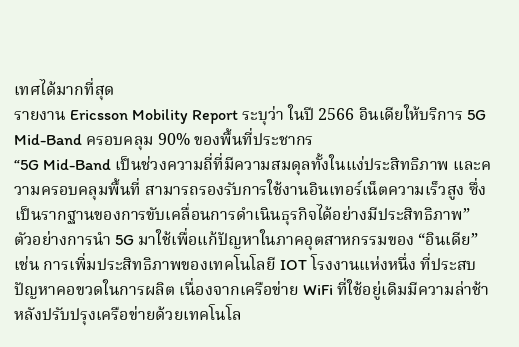เทศได้มากที่สุด
รายงาน Ericsson Mobility Report ระบุว่า ในปี 2566 อินเดียให้บริการ 5G Mid-Band ครอบคลุม 90% ของพื้นที่ประชากร
“5G Mid-Band เป็นช่วงความถี่ที่มีความสมดุลทั้งในแง่ประสิทธิภาพ และความครอบคลุมพื้นที่ สามารถรองรับการใช้งานอินเทอร์เน็ตความเร็วสูง ซึ่งเป็นรากฐานของการขับเคลื่อนการดำเนินธุรกิจได้อย่างมีประสิทธิภาพ”
ตัวอย่างการนำ 5G มาใช้เพื่อแก้ปัญหาในภาคอุตสาหกรรมของ “อินเดีย” เช่น การเพิ่มประสิทธิภาพของเทคโนโลยี IOT โรงงานแห่งหนึ่ง ที่ประสบปัญหาคอขวดในการผลิต เนื่องจากเครือข่าย WiFi ที่ใช้อยู่เดิมมีความล่าช้า
หลังปรับปรุงเครือข่ายด้วยเทคโนโล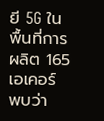ยี 5G ในพื้นที่การผลิต 165 เอเคอร์ พบว่า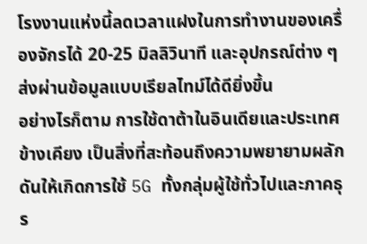โรงงานแห่งนี้ลดเวลาแฝงในการทำงานของเครื่องจักรได้ 20-25 มิลลิวินาที และอุปกรณ์ต่าง ๆ ส่งผ่านข้อมูลแบบเรียลไทม์ได้ดียิ่งขึ้น
อย่างไรก็ตาม การใช้ดาต้าในอินเดียและประเทศข้างเคียง เป็นสิ่งที่สะท้อนถึงความพยายามผลักดันให้เกิดการใช้ 5G ทั้งกลุ่มผู้ใช้ทั่วไปและภาคธุร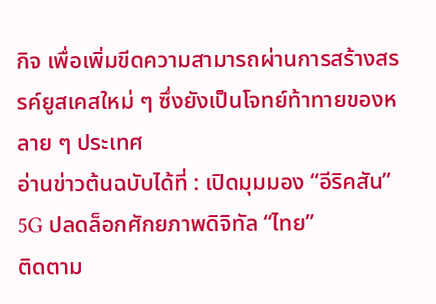กิจ เพื่อเพิ่มขีดความสามารถผ่านการสร้างสรรค์ยูสเคสใหม่ ๆ ซึ่งยังเป็นโจทย์ท้าทายของหลาย ๆ ประเทศ
อ่านข่าวต้นฉบับได้ที่ : เปิดมุมมอง “อีริคสัน” 5G ปลดล็อกศักยภาพดิจิทัล “ไทย”
ติดตาม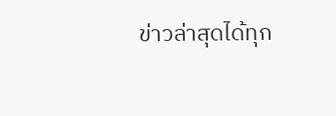ข่าวล่าสุดได้ทุก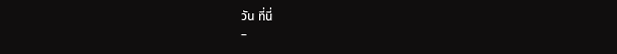วัน ที่นี่
–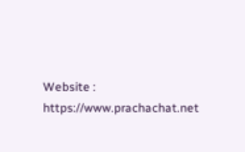Website : https://www.prachachat.net